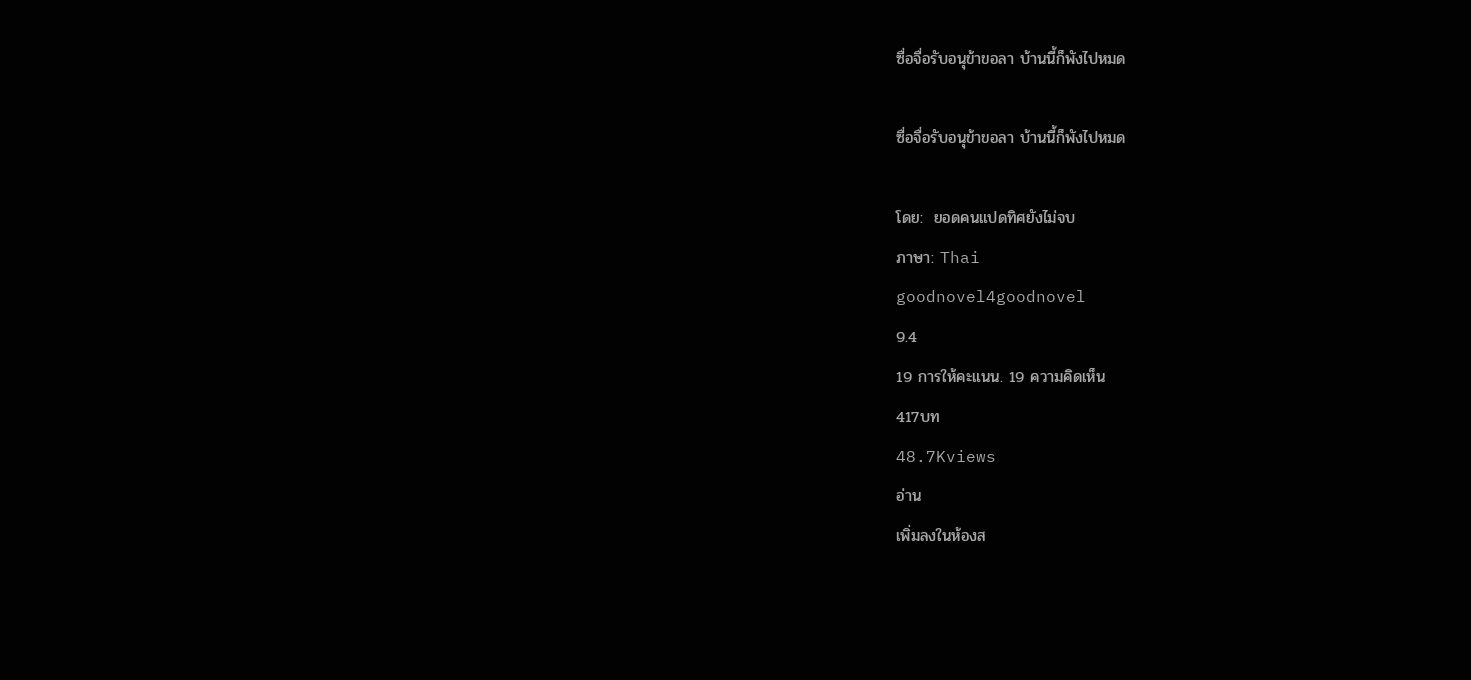ซื่อจื่อรับอนุข้าขอลา บ้านนี้ก็พังไปหมด

ซื่อจื่อรับอนุข้าขอลา บ้านนี้ก็พังไปหมด

โดย:  ยอดคนแปดทิศยังไม่จบ
ภาษา: Thai
goodnovel4goodnovel
9.4
19 การให้คะแนน. 19 ความคิดเห็น
417บท
48.7Kviews
อ่าน
เพิ่มลงในห้องส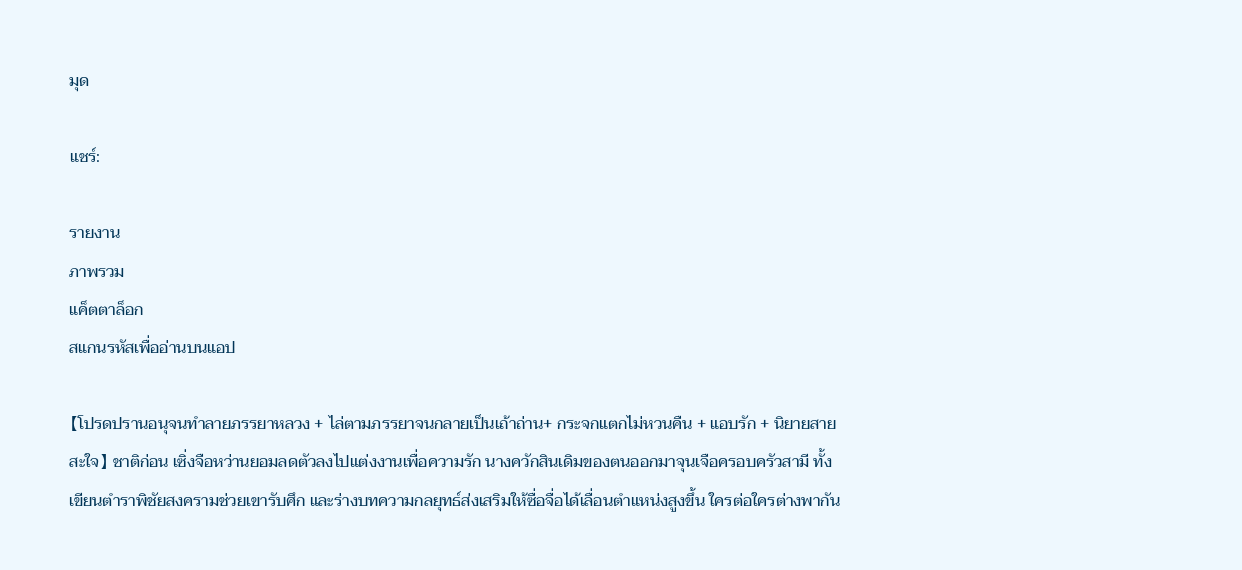มุด

แชร์:

รายงาน
ภาพรวม
แค็ตตาล็อก
สแกนรหัสเพื่ออ่านบนแอป

【โปรดปรานอนุจนทำลายภรรยาหลวง + ไล่ตามภรรยาจนกลายเป็นเถ้าถ่าน+ กระจกแตกไม่หวนคืน + แอบรัก + นิยายสายสะใจ】 ชาติก่อน เซิ่งจือหว่านยอมลดตัวลงไปแต่งงานเพื่อความรัก นางควักสินเดิมของตนออกมาจุนเจือครอบครัวสามี ทั้งเขียนตำราพิชัยสงครามช่วยเขารับศึก และร่างบทความกลยุทธ์ส่งเสริมให้ซื่อจื่อได้เลื่อนตำแหน่งสูงขึ้น ใครต่อใครต่างพากัน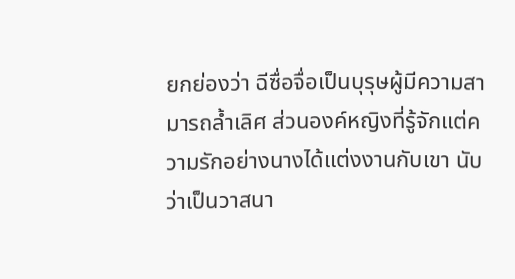ยกย่องว่า ฉีซื่อจื่อเป็นบุรุษผู้มีความสามารถล้ำเลิศ ส่วนองค์หญิงที่รู้จักแต่ความรักอย่างนางได้แต่งงานกับเขา นับว่าเป็นวาสนา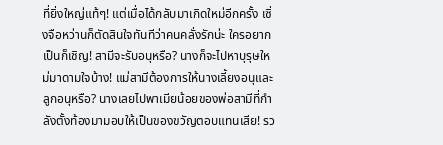ที่ยิ่งใหญ่แท้ๆ! แต่เมื่อได้กลับมาเกิดใหม่อีกครั้ง เซิ่งจือหว่านก็ตัดสินใจทันทีว่าคนคลั่งรักน่ะ ใครอยากเป็นก็เชิญ! สามีจะรับอนุหรือ? นางก็จะไปหาบุรุษใหม่มาดามใจบ้าง! แม่สามีต้องการให้นางเลี้ยงอนุและลูกอนุหรือ? นางเลยไปพาเมียน้อยของพ่อสามีที่กำลังตั้งท้องมามอบให้เป็นของขวัญตอบแทนเสีย! รว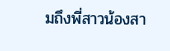มถึงพี่สาวน้องสา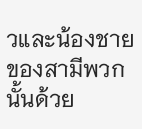วและน้องชายของสามีพวกนั้นด้วย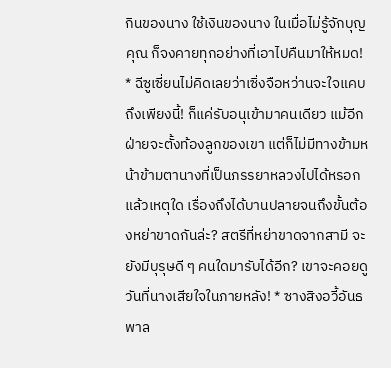กินของนาง ใช้เงินของนาง ในเมื่อไม่รู้จักบุญคุณ ก็จงคายทุกอย่างที่เอาไปคืนมาให้หมด! * ฉีซูเซี่ยนไม่คิดเลยว่าเซิ่งจือหว่านจะใจแคบถึงเพียงนี้! ก็แค่รับอนุเข้ามาคนเดียว แม้อีกฝ่ายจะตั้งท้องลูกของเขา แต่ก็ไม่มีทางข้ามหน้าข้ามตานางที่เป็นภรรยาหลวงไปได้หรอก แล้วเหตุใด เรื่องถึงได้บานปลายจนถึงขั้นต้องหย่าขาดกันล่ะ? สตรีที่หย่าขาดจากสามี จะยังมีบุรุษดี ๆ คนใดมารับได้อีก? เขาจะคอยดูวันที่นางเสียใจในภายหลัง! * ซางสิงอวี้อันธพาล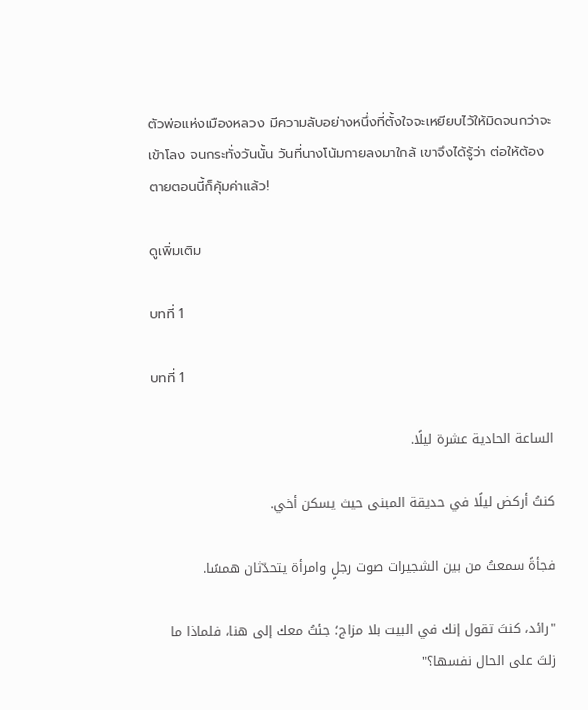ตัวพ่อแห่งเมืองหลวง มีความลับอย่างหนึ่งที่ตั้งใจจะเหยียบไว้ให้มิดจนกว่าจะเข้าโลง จนกระทั่งวันนั้น วันที่นางโน้มกายลงมาใกล้ เขาจึงได้รู้ว่า ต่อให้ต้องตายตอนนี้ก็คุ้มค่าแล้ว!

ดูเพิ่มเติม

บทที่ 1

บทที่ 1

الساعة الحادية عشرة ليلًا.

كنتُ أركض ليلًا في حديقة المبنى حيث يسكن أخي.

فجأةً سمعتُ من بين الشجيرات صوت رجلٍ وامرأة يتحدّثان همسًا.

"رائد، كنتَ تقول إنك في البيت بلا مزاج؛ جئتُ معك إلى هنا، فلماذا ما زلتَ على الحال نفسها؟"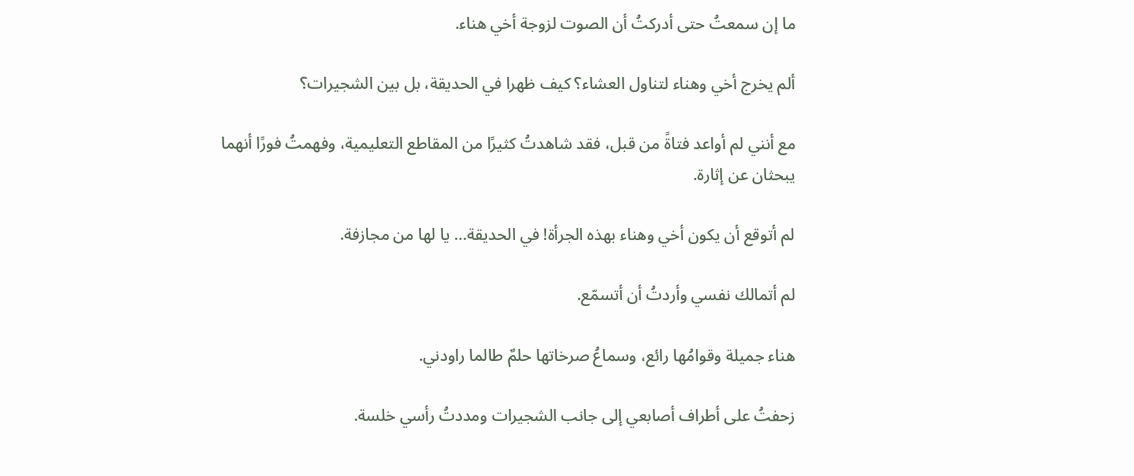ما إن سمعتُ حتى أدركتُ أن الصوت لزوجة أخي هناء.

ألم يخرج أخي وهناء لتناول العشاء؟ كيف ظهرا في الحديقة، بل بين الشجيرات؟

مع أنني لم أواعد فتاةً من قبل، فقد شاهدتُ كثيرًا من المقاطع التعليمية، وفهمتُ فورًا أنهما يبحثان عن إثارة.

لم أتوقع أن يكون أخي وهناء بهذه الجرأة! في الحديقة… يا لها من مجازفة.

لم أتمالك نفسي وأردتُ أن أتسمّع.

هناء جميلة وقوامُها رائع، وسماعُ صرخاتها حلمٌ طالما راودني.

زحفتُ على أطراف أصابعي إلى جانب الشجيرات ومددتُ رأسي خلسة.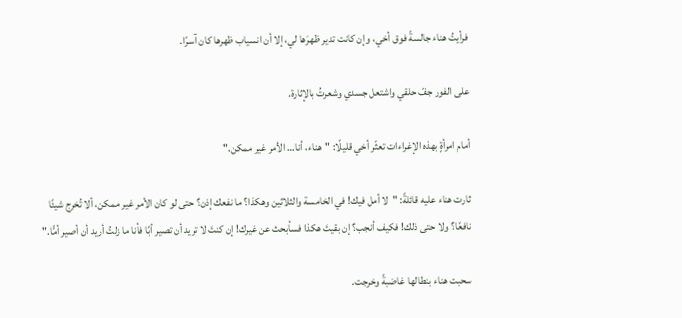فرأيتُ هناء جالسةً فوق أخي، وإن كانت تدير ظهرَها لي، إلا أن انسياب ظهرها كان آسرًا.

على الفور جفّ حلقي واشتعل جسدي وشعرتُ بالإثارة.

أمام امرأةٍ بهذه الإغراءات تعثّر أخي قليلًا: "هناء، أنا… الأمر غير ممكن."

ثارت هناء عليه قائلةً: "لا أمل فيك! في الخامسة والثلاثين وهكذا؟ ما نفعك إذن؟ حتى لو كان الأمر غير ممكن، ألا تُخرج شيئًا نافعًا؟ ولا حتى ذلك! فكيف أنجب؟ إن بقيتَ هكذا فسأبحث عن غيرك! إن كنتَ لا تريد أن تصير أبًا فأنا ما زلتُ أريد أن أصير أمًّا."

سحبت هناء بنطالها غاضبةً وخرجت.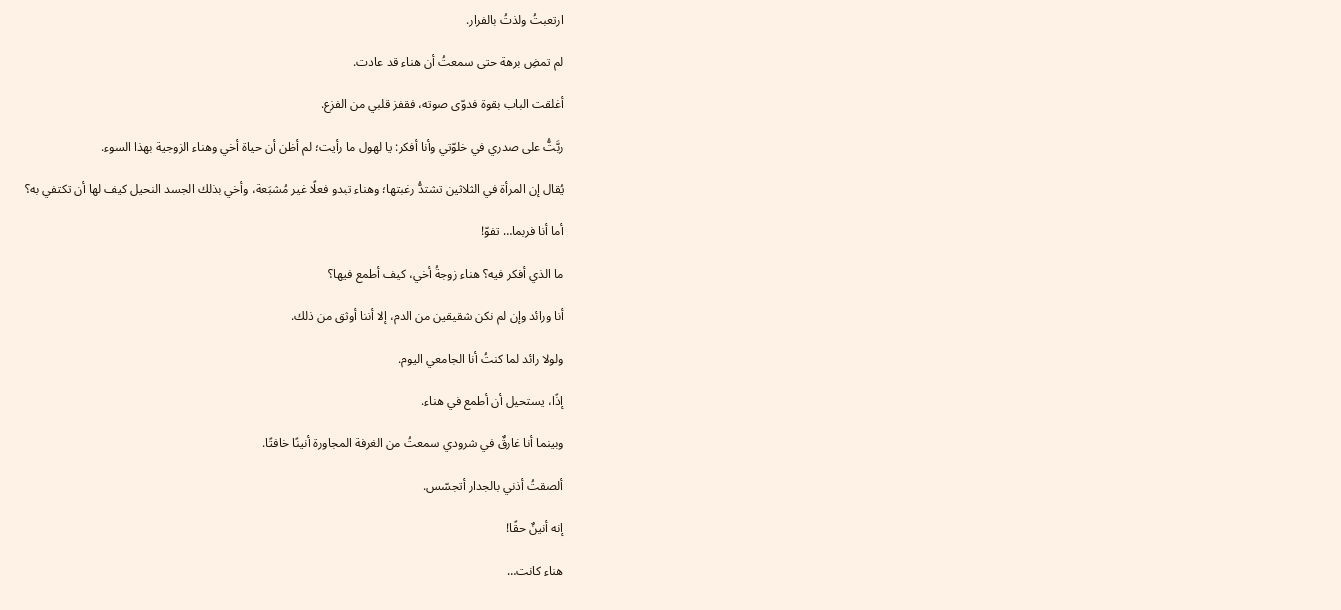ارتعبتُ ولذتُ بالفرار.

لم تمضِ برهة حتى سمعتُ أن هناء قد عادت.

أغلقت الباب بقوة فدوّى صوته، فقفز قلبي من الفزع.

ربَّتُّ على صدري في خلوّتي وأنا أفكر: يا لهول ما رأيت؛ لم أظن أن حياة أخي وهناء الزوجية بهذا السوء.

يُقال إن المرأة في الثلاثين تشتدُّ رغبتها؛ وهناء تبدو فعلًا غير مُشبَعة، وأخي بذلك الجسد النحيل كيف لها أن تكتفي به؟

أما أنا فربما… تفوّ!

ما الذي أفكر فيه؟ هناء زوجةُ أخي، كيف أطمع فيها؟

أنا ورائد وإن لم نكن شقيقين من الدم، إلا أننا أوثق من ذلك.

ولولا رائد لما كنتُ أنا الجامعي اليوم.

إذًا، يستحيل أن أطمع في هناء.

وبينما أنا غارقٌ في شرودي سمعتُ من الغرفة المجاورة أنينًا خافتًا.

ألصقتُ أذني بالجدار أتجسّس.

إنه أنينٌ حقًا!

هناء كانت…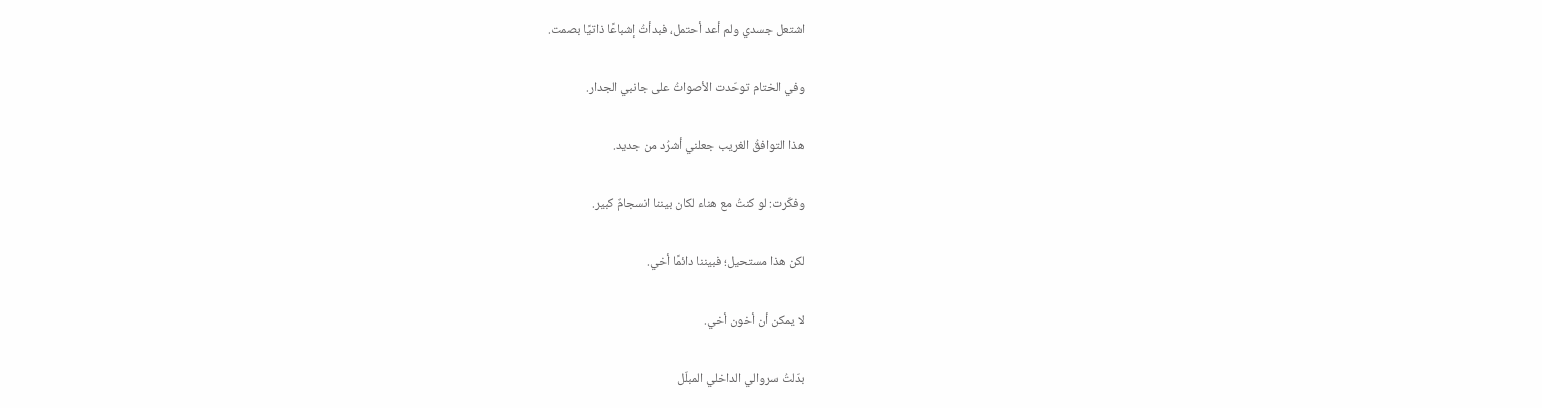اشتعل جسدي ولم أعد أحتمل، فبدأتُ إشباعًا ذاتيًا بصمت.

وفي الختام توحّدت الأصواتُ على جانبي الجدار.

هذا التوافقُ الغريب جعلني أشرُد من جديد.

وفكّرت: لو كنتُ مع هناء لكان بيننا انسجامٌ كبير.

لكن هذا مستحيل؛ فبيننا دائمًا أخي.

لا يمكن أن أخون أخي.

بدّلتُ سروالي الداخلي المبلّل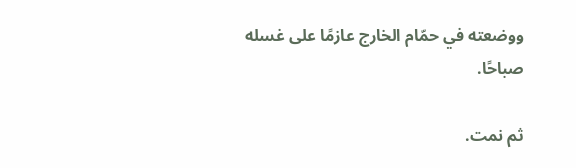ووضعته في حمّام الخارج عازمًا على غسله صباحًا.

ثم نمت.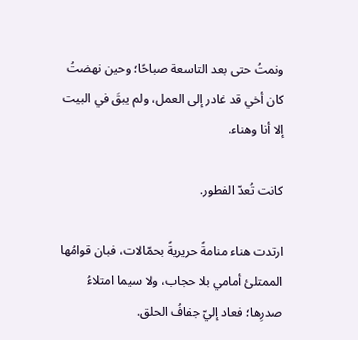ونمتُ حتى بعد التاسعة صباحًا؛ وحين نهضتُ كان أخي قد غادر إلى العمل، ولم يبقَ في البيت إلا أنا وهناء.

كانت تُعدّ الفطور.

ارتدت هناء منامةً حريريةً بحمّالات، فبان قوامُها الممتلئ أمامي بلا حجاب، ولا سيما امتلاءُ صدرِها؛ فعاد إليّ جفافُ الحلق.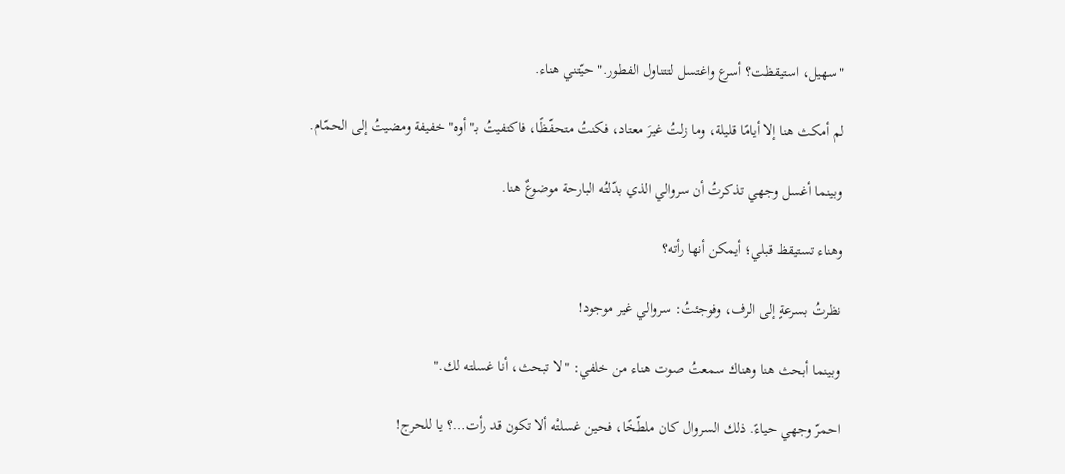"سهيل، استيقظت؟ أسرع واغتسل لتتناول الفطور." حيّتني هناء.

لم أمكث هنا إلا أيامًا قليلة، وما زلتُ غيرَ معتاد، فكنتُ متحفّظًا، فاكتفيتُ بـ"أوه" خفيفة ومضيتُ إلى الحمّام.

وبينما أغسل وجهي تذكرتُ أن سروالي الذي بدّلتُه البارحة موضوعٌ هنا.

وهناء تستيقظ قبلي؛ أيمكن أنها رأته؟

نظرتُ بسرعةٍ إلى الرف، وفوجئتُ: سروالي غير موجود!

وبينما أبحث هنا وهناك سمعتُ صوت هناء من خلفي: "لا تبحث، أنا غسلته لك."

احمرّ وجهي حياءً. ذلك السروال كان ملطّخًا، فحين غسلتْه ألا تكون قد رأت…؟ يا للحرج!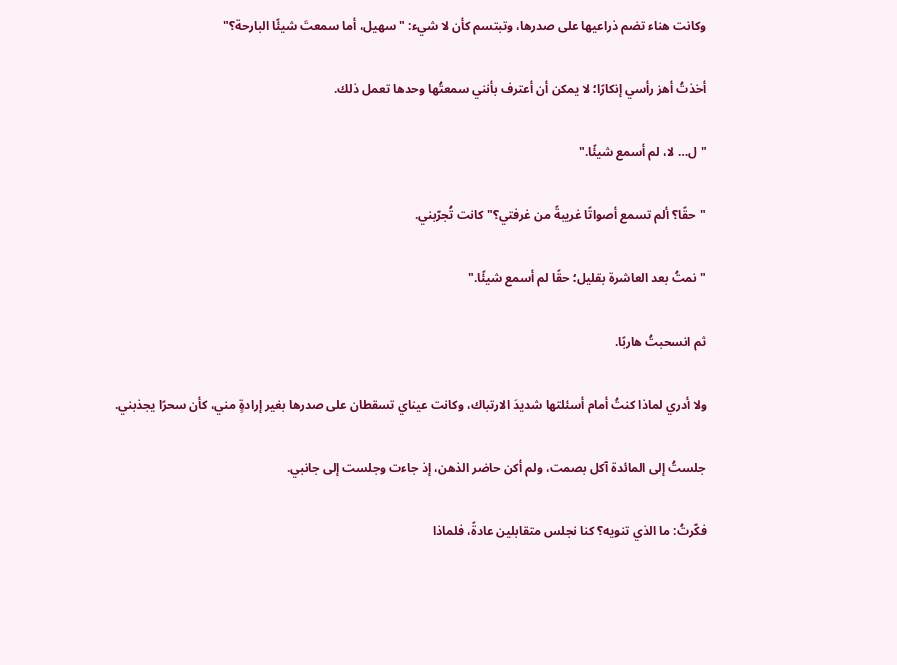وكانت هناء تضم ذراعيها على صدرها، وتبتسم كأن لا شيء: "سهيل، أما سمعتَ شيئًا البارحة؟"

أخذتُ أهز رأسي إنكارًا؛ لا يمكن أن أعترف بأنني سمعتُها وحدها تعمل ذلك.

"ل… لا، لم أسمع شيئًا."

"حقًا؟ ألم تسمع أصواتًا غريبةً من غرفتي؟" كانت تُجرّبني.

"نمتُ بعد العاشرة بقليل؛ حقًا لم أسمع شيئًا."

ثم انسحبتُ هاربًا.

ولا أدري لماذا كنتُ أمام أسئلتها شديدَ الارتباك، وكانت عيناي تسقطان على صدرها بغير إرادةٍ مني، كأن سحرًا يجذبني.

جلستُ إلى المائدة آكل بصمت، ولم أكن حاضر الذهن، إذ جاءت وجلست إلى جانبي.

فكّرتُ: ما الذي تنويه؟ كنا نجلس متقابلين عادةً، فلماذا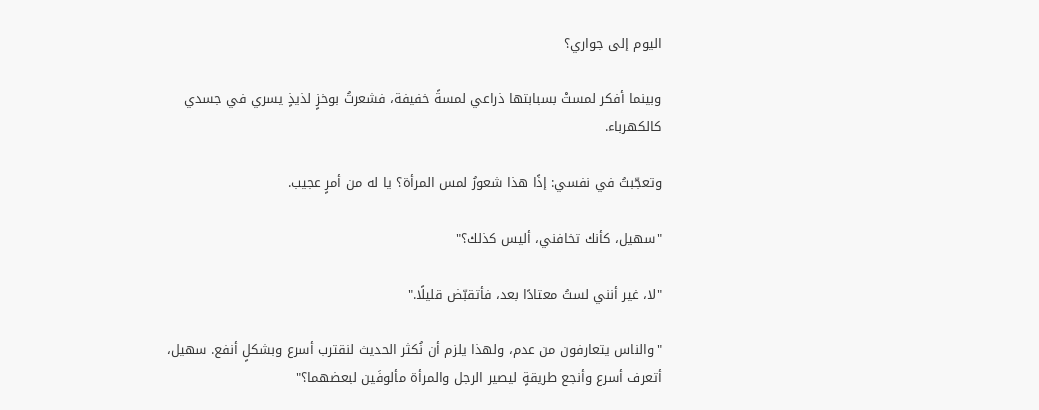اليوم إلى جواري؟

وبينما أفكر لمستْ بسبابتها ذراعي لمسةً خفيفة، فشعرتُ بوخزٍ لذيذٍ يسري في جسدي كالكهرباء.

وتعجّبتُ في نفسي: إذًا هذا شعورُ لمس المرأة؟ يا له من أمرٍ عجيب.

"سهيل، كأنك تخافني، أليس كذلك؟"

"لا، غير أنني لستُ معتادًا بعد، فأتقبّض قليلًا."

"والناس يتعارفون من عدم، ولهذا يلزم أن نُكثر الحديث لنقترب أسرع وبشكلٍ أنفع. سهيل، أتعرف أسرع وأنجع طريقةٍ ليصير الرجل والمرأة مألوفَين لبعضهما؟"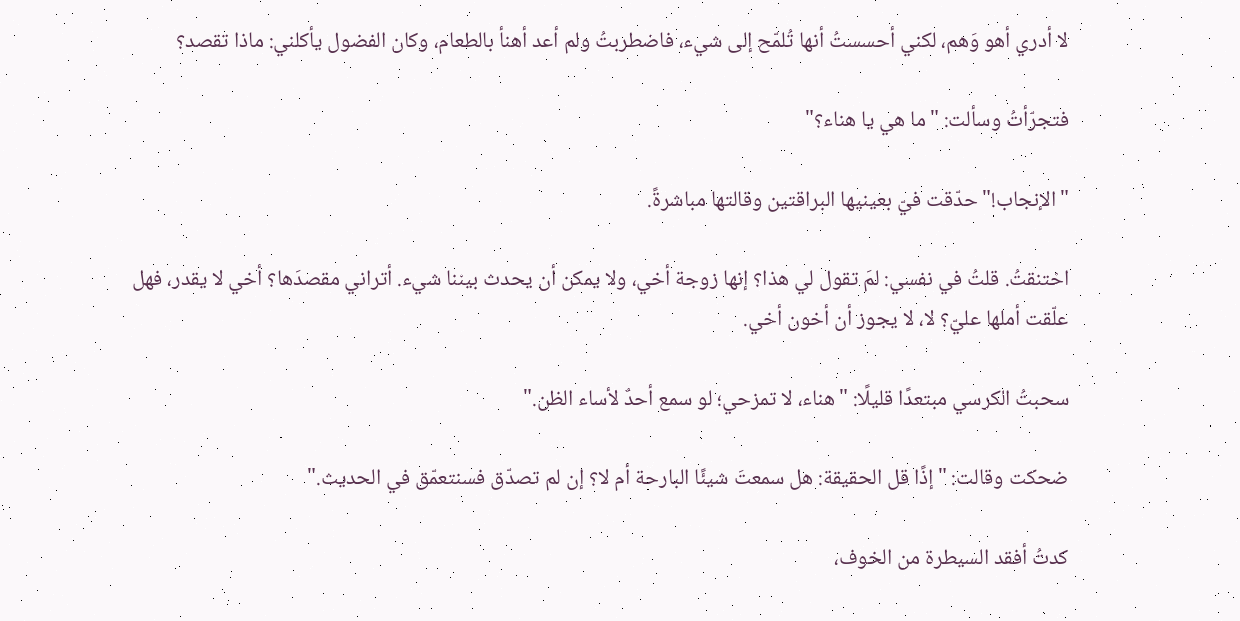لا أدري أهو وَهم، لكني أحسستُ أنها تُلمّح إلى شيء، فاضطربتُ ولم أعد أهنأ بالطعام، وكان الفضول يأكلني: ماذا تقصد؟

فتجرّأتُ وسألت: "ما هي يا هناء؟"

"الإنجاب!" حدّقت فيّ بعينيها البراقتين وقالتها مباشرةً.

اختنقتُ. قلتُ في نفسي: لمَ تقول لي هذا؟ إنها زوجة أخي، ولا يمكن أن يحدث بيننا شيء. أتراني مقصدَها؟ أخي لا يقدر، فهل علّقت أملها عليّ؟ لا، لا يجوز أن أخون أخي.

سحبتُ الكرسي مبتعدًا قليلًا: "هناء، لا تمزحي؛ لو سمع أحدٌ لأساء الظن."

ضحكت وقالت: "إذًا قل الحقيقة: هل سمعتَ شيئًا البارحة أم لا؟ إن لم تصدّق فسنتعمّق في الحديث."

كدتُ أفقد السيطرة من الخوف،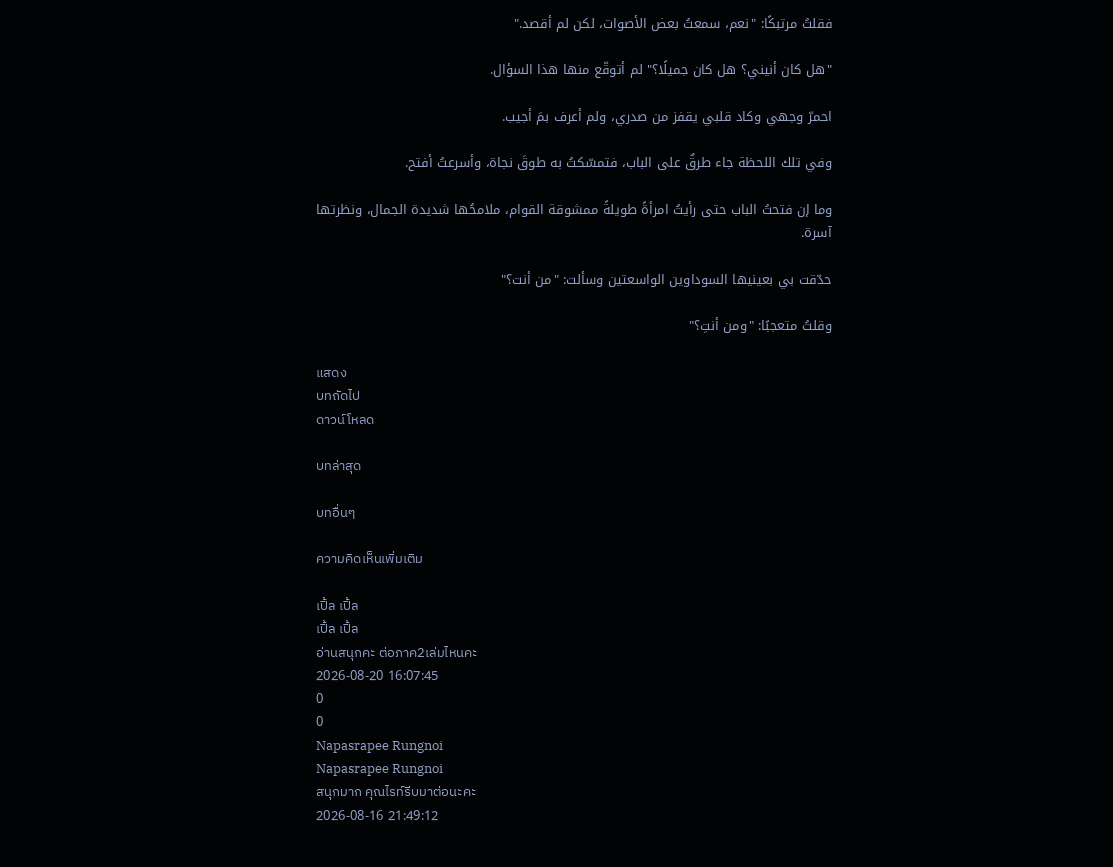فقلتُ مرتبكًا: "نعم، سمعتُ بعض الأصوات، لكن لم أقصد."

"هل كان أنيني؟ هل كان جميلًا؟" لم أتوقّع منها هذا السؤال.

احمرّ وجهي وكاد قلبي يقفز من صدري، ولم أعرف بمَ أجيب.

وفي تلك اللحظة جاء طرقٌ على الباب، فتمسّكتُ به طوقَ نجاة، وأسرعتُ أفتح.

وما إن فتحتُ الباب حتى رأيتُ امرأةً طويلةً ممشوقة القوام، ملامحُها شديدة الجمال، ونظرتها آسرة.

حدّقت بي بعينيها السوداوين الواسعتين وسألت: "من أنت؟"

وقلتُ متعجبًا: "ومن أنتِ؟"

แสดง
บทถัดไป
ดาวน์โหลด

บทล่าสุด

บทอื่นๆ

ความคิดเห็นเพิ่มเติม

เปิ้ล เปิ้ล
เปิ้ล เปิ้ล
อ่านสนุกคะ ต่อภาค2เล่มไหนคะ
2026-08-20 16:07:45
0
0
Napasrapee Rungnoi
Napasrapee Rungnoi
สนุกมาก คุณไรท์รีบมาต่อนะคะ
2026-08-16 21:49:12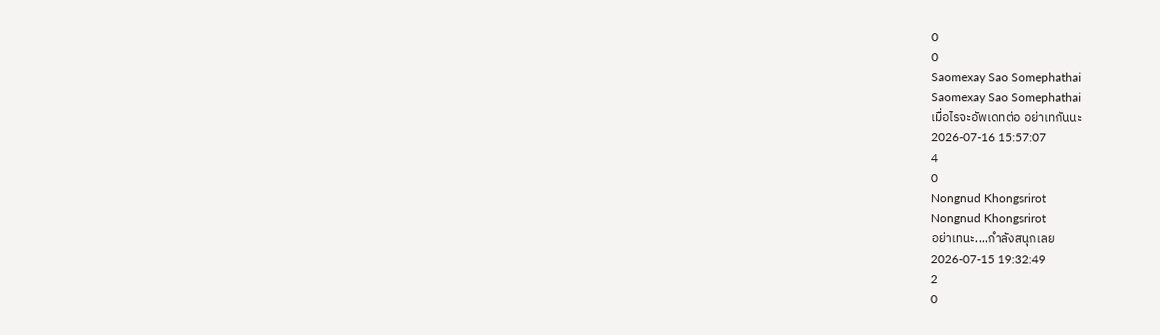0
0
Saomexay Sao Somephathai
Saomexay Sao Somephathai
เมื่อไรจะอัพเดทต่อ อย่าเทกันนะ
2026-07-16 15:57:07
4
0
Nongnud Khongsrirot
Nongnud Khongsrirot
อย่าเทนะ....กำลังสนุกเลย
2026-07-15 19:32:49
2
0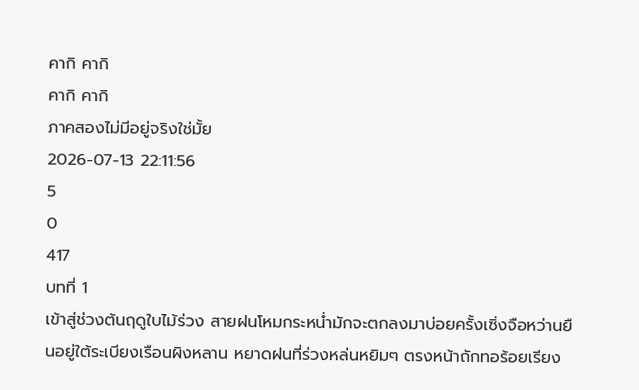คากิ คากิ
คากิ คากิ
ภาคสองไม่มีอยู่จริงใช่มั้ย
2026-07-13 22:11:56
5
0
417
บทที่ 1
เข้าสู่ช่วงต้นฤดูใบไม้ร่วง สายฝนโหมกระหน่ำมักจะตกลงมาบ่อยครั้งเซิ่งจือหว่านยืนอยู่ใต้ระเบียงเรือนผิงหลาน หยาดฝนที่ร่วงหล่นหยิมๆ ตรงหน้าถักทอร้อยเรียง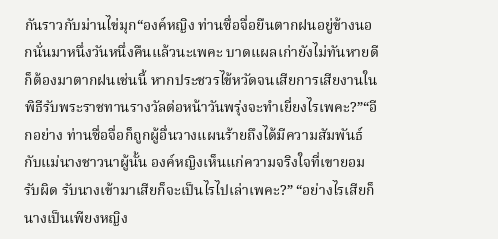กันราวกับม่านไข่มุก“องค์หญิง ท่านซื่อจื่อยืนตากฝนอยู่ข้างนอกนั่นมาหนึ่งวันหนึ่งคืนแล้วนะเพคะ บาดแผลเก่ายังไม่ทันหายดีก็ต้องมาตากฝนเช่นนี้ หากประชวรไข้หวัดจนเสียการเสียงานในพิธีรับพระราชทานรางวัลต่อหน้าวันพรุ่งจะทำเยี่ยงไรเพคะ?”“อีกอย่าง ท่านซื่อจื่อก็ถูกผู้อื่นวางแผนร้ายถึงได้มีความสัมพันธ์กับแม่นางชาวนาผู้นั้น องค์หญิงเห็นแก่ความจริงใจที่เขายอมรับผิด รับนางเข้ามาเสียก็จะเป็นไรไปเล่าเพคะ?” “อย่างไรเสียก็นางเป็นเพียงหญิง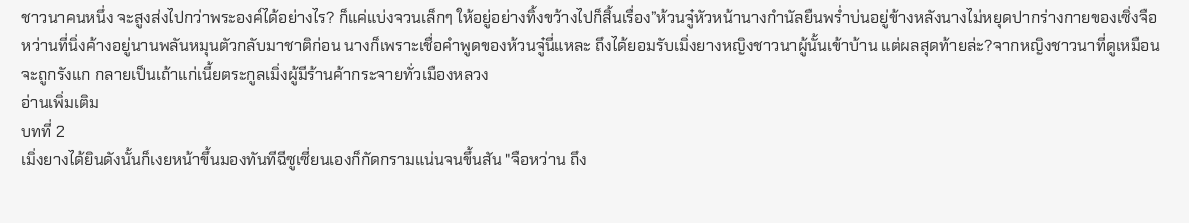ชาวนาคนหนึ่ง จะสูงส่งไปกว่าพระองค์ได้อย่างไร? ก็แค่แบ่งจวนเล็กๆ ให้อยู่อย่างทิ้งขว้างไปก็สิ้นเรื่อง”ห้วนจู๋หัวหน้านางกำนัลยืนพร่ำบ่นอยู่ข้างหลังนางไม่หยุดปากร่างกายของเซิ่งจือหว่านที่นิ่งค้างอยู่นานพลันหมุนตัวกลับมาชาติก่อน นางก็เพราะเชื่อคำพูดของห้วนจู๋นี่แหละ ถึงได้ยอมรับเมิ่งยางหญิงชาวนาผู้นั้นเข้าบ้าน แต่ผลสุดท้ายล่ะ?จากหญิงชาวนาที่ดูเหมือนจะถูกรังแก กลายเป็นเถ้าแก่เนี้ยตระกูลเมิ่งผู้มีร้านค้ากระจายทั่วเมืองหลวง
อ่านเพิ่มเติม
บทที่ 2
เมิ่งยางได้ยินดังนั้นก็เงยหน้าขึ้นมองทันทีฉีซูเซี่ยนเองก็กัดกรามแน่นจนขึ้นสัน "จือหว่าน ถึง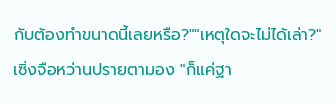กับต้องทำขนาดนี้เลยหรือ?""เหตุใดจะไม่ได้เล่า?" เซิ่งจือหว่านปรายตามอง "ก็แค่ฐา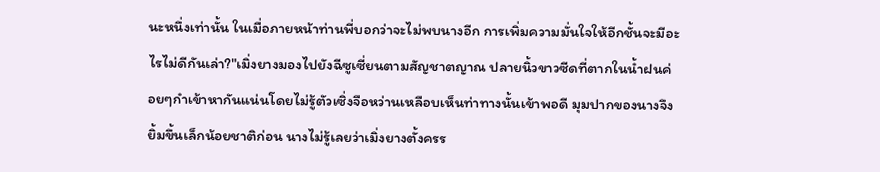นะหนึ่งเท่านั้น ในเมื่อภายหน้าท่านพี่บอกว่าจะไม่พบนางอีก การเพิ่มความมั่นใจให้อีกชั้นจะมีอะไรไม่ดีกันเล่า?"เมิ่งยางมองไปยังฉีซูเซี่ยนตามสัญชาตญาณ ปลายนิ้วขาวซีดที่ตากในน้ำฝนค่อยๆกำเข้าหากันแน่นโดยไม่รู้ตัวเซิ่งจือหว่านเหลือบเห็นท่าทางนั้นเข้าพอดี มุมปากของนางจึงยิ้มขึ้นเล็กน้อยชาติก่อน นางไม่รู้เลยว่าเมิ่งยางตั้งครร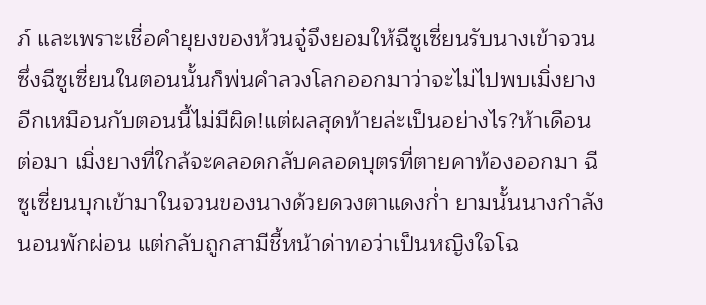ภ์ และเพราะเชื่อคำยุยงของห้วนจู๋จึงยอมให้ฉีซูเซี่ยนรับนางเข้าจวน ซึ่งฉีซูเซี่ยนในตอนนั้นก็พ่นคำลวงโลกออกมาว่าจะไม่ไปพบเมิ่งยางอีกเหมือนกับตอนนี้ไม่มีผิด!แต่ผลสุดท้ายล่ะเป็นอย่างไร?ห้าเดือนต่อมา เมิ่งยางที่ใกล้จะคลอดกลับคลอดบุตรที่ตายคาท้องออกมา ฉีซูเซี่ยนบุกเข้ามาในจวนของนางด้วยดวงตาแดงก่ำ ยามนั้นนางกำลังนอนพักผ่อน แต่กลับถูกสามีชี้หน้าด่าทอว่าเป็นหญิงใจโฉ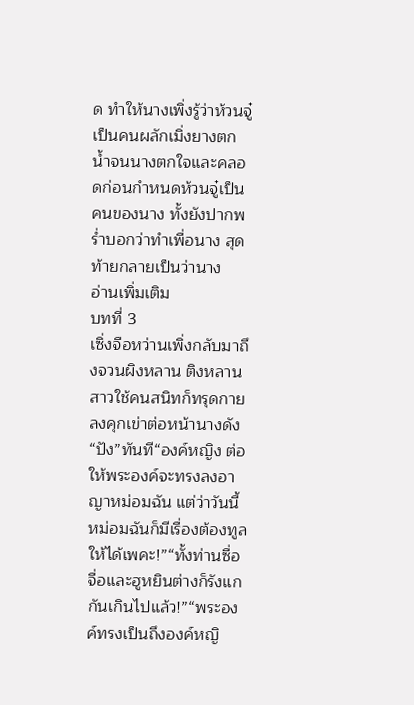ด ทำให้นางเพิ่งรู้ว่าห้วนจู๋เป็นคนผลักเมิ่งยางตกน้ำจนนางตกใจและคลอดก่อนกำหนดห้วนจู๋เป็นคนของนาง ทั้งยังปากพร่ำบอกว่าทำเพื่อนาง สุดท้ายกลายเป็นว่านาง
อ่านเพิ่มเติม
บทที่ 3
เซิ่งจือหว่านเพิ่งกลับมาถึงจวนผิงหลาน ติงหลานสาวใช้คนสนิทก็ทรุดกายลงคุกเข่าต่อหน้านางดัง “ปัง”ทันที“องค์หญิง ต่อให้พระองค์จะทรงลงอาญาหม่อมฉัน แต่ว่าวันนี้หม่อมฉันก็มีเรื่องต้องทูลให้ได้เพคะ!”“ทั้งท่านซื่อจื่อและฮูหยินต่างก็รังแกกันเกินไปแล้ว!”“พระองค์ทรงเป็นถึงองค์หญิ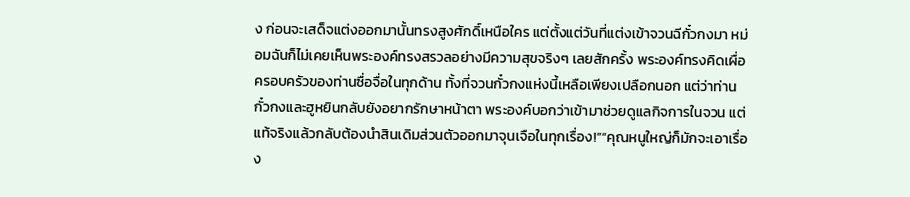ง ก่อนจะเสด็จแต่งออกมานั้นทรงสูงศักดิ์เหนือใคร แต่ตั้งแต่วันที่แต่งเข้าจวนฉีกั๋วกงมา หม่อมฉันก็ไม่เคยเห็นพระองค์ทรงสรวลอย่างมีความสุขจริงๆ เลยสักครั้ง พระองค์ทรงคิดเผื่อครอบครัวของท่านซื่อจื่อในทุกด้าน ทั้งที่จวนกั๋วกงแห่งนี้เหลือเพียงเปลือกนอก แต่ว่าท่านกั๋วกงและฮูหยินกลับยังอยากรักษาหน้าตา พระองค์บอกว่าเข้ามาช่วยดูแลกิจการในจวน แต่แท้จริงแล้วกลับต้องนำสินเดิมส่วนตัวออกมาจุนเจือในทุกเรื่อง!”“คุณหนูใหญ่ก็มักจะเอาเรื่อง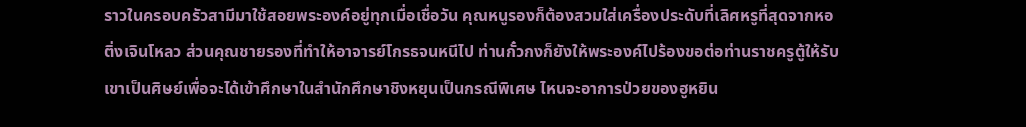ราวในครอบครัวสามีมาใช้สอยพระองค์อยู่ทุกเมื่อเชื่อวัน คุณหนูรองก็ต้องสวมใส่เครื่องประดับที่เลิศหรูที่สุดจากหอติ่งเจินโหลว ส่วนคุณชายรองที่ทำให้อาจารย์โกรธจนหนีไป ท่านกั๋วกงก็ยังให้พระองค์ไปร้องขอต่อท่านราชครูตู้ให้รับเขาเป็นศิษย์เพื่อจะได้เข้าศึกษาในสำนักศึกษาชิงหยุนเป็นกรณีพิเศษ ไหนจะอาการป่วยของฮูหยิน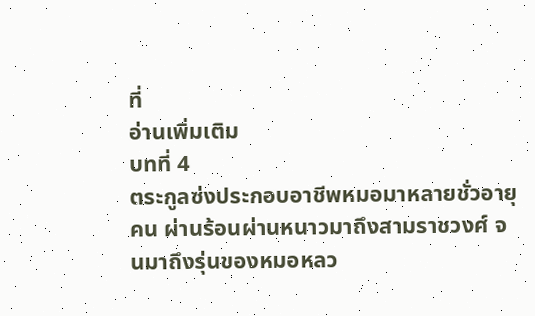ที่
อ่านเพิ่มเติม
บทที่ 4
ตระกูลซ่งประกอบอาชีพหมอมาหลายชั่วอายุคน ผ่านร้อนผ่านหนาวมาถึงสามราชวงศ์ จนมาถึงรุ่นของหมอหลว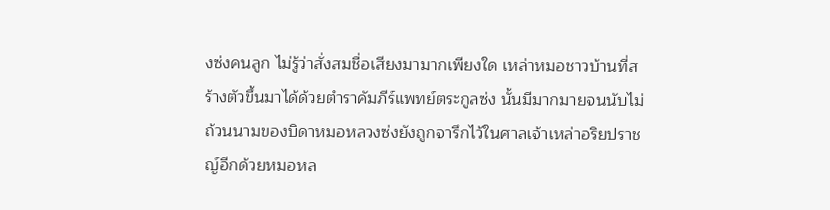งซ่งคนลูก ไม่รู้ว่าสั่งสมชื่อเสียงมามากเพียงใด เหล่าหมอชาวบ้านที่สร้างตัวขึ้นมาได้ด้วยตำราคัมภีร์แพทย์ตระกูลซ่ง นั้นมีมากมายจนนับไม่ถ้วนนามของบิดาหมอหลวงซ่งยังถูกจารึกไว้ในศาลเจ้าเหล่าอริยปราชญ์อีกด้วยหมอหล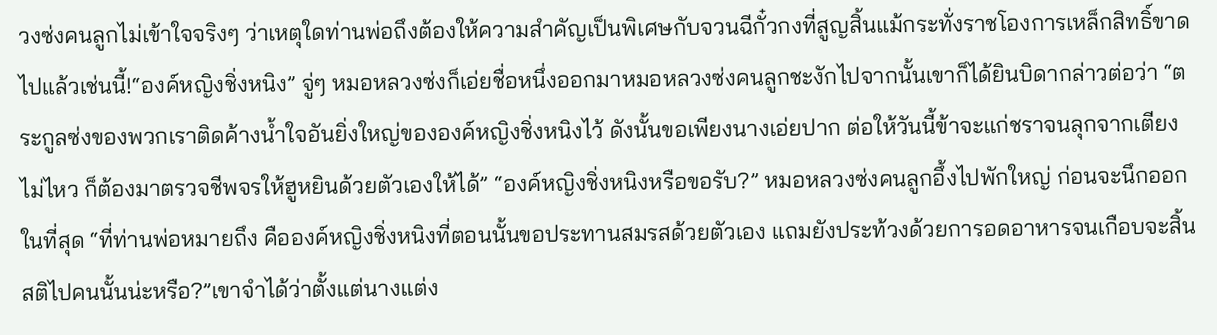วงซ่งคนลูกไม่เข้าใจจริงๆ ว่าเหตุใดท่านพ่อถึงต้องให้ความสำคัญเป็นพิเศษกับจวนฉีกั๋วกงที่สูญสิ้นแม้กระทั่งราชโองการเหล็กสิทธิ์ขาดไปแล้วเช่นนี้!“องค์หญิงชิ่งหนิง” จู่ๆ หมอหลวงซ่งก็เอ่ยชื่อหนึ่งออกมาหมอหลวงซ่งคนลูกชะงักไปจากนั้นเขาก็ได้ยินบิดากล่าวต่อว่า “ตระกูลซ่งของพวกเราติดค้างน้ำใจอันยิ่งใหญ่ขององค์หญิงชิ่งหนิงไว้ ดังนั้นขอเพียงนางเอ่ยปาก ต่อให้วันนี้ข้าจะแก่ชราจนลุกจากเตียงไม่ไหว ก็ต้องมาตรวจชีพจรให้ฮูหยินด้วยตัวเองให้ได้” “องค์หญิงชิ่งหนิงหรือขอรับ?” หมอหลวงซ่งคนลูกอึ้งไปพักใหญ่ ก่อนจะนึกออกในที่สุด “ที่ท่านพ่อหมายถึง คือองค์หญิงชิ่งหนิงที่ตอนนั้นขอประทานสมรสด้วยตัวเอง แถมยังประท้วงด้วยการอดอาหารจนเกือบจะสิ้นสติไปคนนั้นน่ะหรือ?”เขาจำได้ว่าตั้งแต่นางแต่ง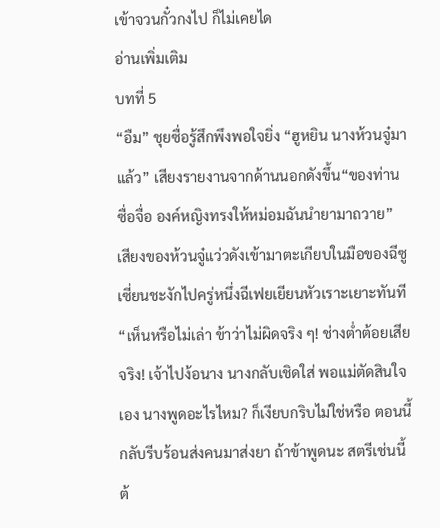เข้าจวนกั๋วกงไป ก็ไม่เคยได
อ่านเพิ่มเติม
บทที่ 5
“อืม” ชุยซื่อรู้สึกพึงพอใจยิ่ง “ฮูหยิน นางห้วนจู๋มาแล้ว” เสียงรายงานจากด้านนอกดังขึ้น“ของท่านซื่อจื่อ องค์หญิงทรงให้หม่อมฉันนำยามาถวาย” เสียงของห้วนจู๋แว่วดังเข้ามาตะเกียบในมือของฉีซูเซี่ยนชะงักไปครู่หนึ่งฉีเฟยเยียนหัวเราะเยาะทันที“เห็นหรือไม่เล่า ข้าว่าไม่ผิดจริง ๆ! ช่างต่ำต้อยเสียจริง! เจ้าไปง้อนาง นางกลับเชิดใส่ พอแม่ตัดสินใจเอง นางพูดอะไรไหม? ก็เงียบกริบไม่ใช่หรือ ตอนนี้กลับรีบร้อนส่งคนมาส่งยา ถ้าข้าพูดนะ สตรีเช่นนี้ ต้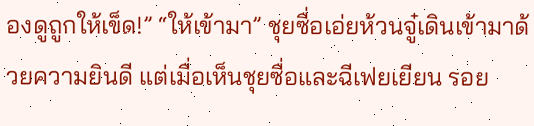องดูถูกให้เข็ด!” “ให้เข้ามา” ชุยซื่อเอ่ยห้วนจู๋เดินเข้ามาด้วยความยินดี แต่เมื่อเห็นชุยซื่อและฉีเฟยเยียน รอย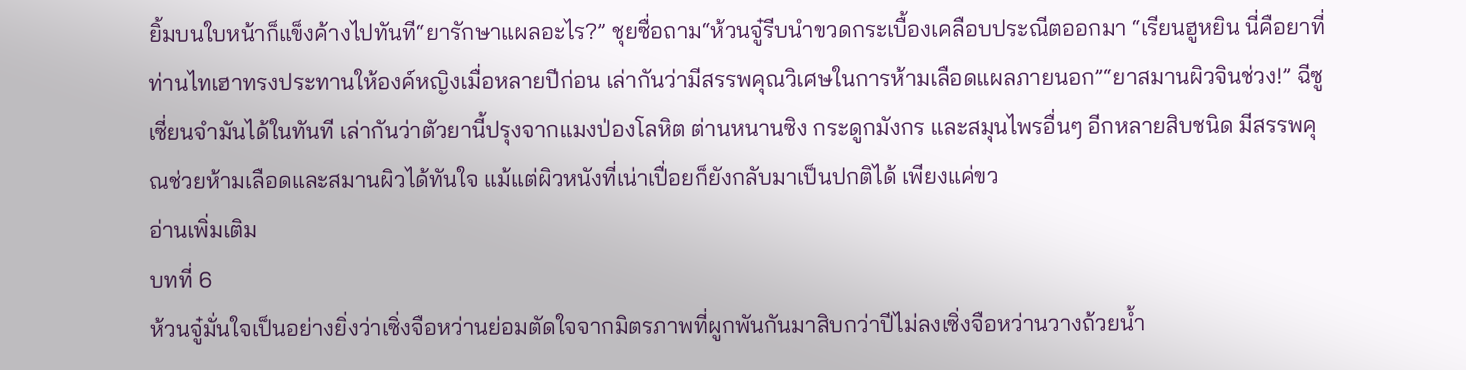ยิ้มบนใบหน้าก็แข็งค้างไปทันที“ยารักษาแผลอะไร?” ชุยซื่อถาม“ห้วนจู๋รีบนำขวดกระเบื้องเคลือบประณีตออกมา “เรียนฮูหยิน นี่คือยาที่ท่านไทเฮาทรงประทานให้องค์หญิงเมื่อหลายปีก่อน เล่ากันว่ามีสรรพคุณวิเศษในการห้ามเลือดแผลภายนอก”“ยาสมานผิวจินช่วง!” ฉีซูเซี่ยนจำมันได้ในทันที เล่ากันว่าตัวยานี้ปรุงจากแมงป่องโลหิต ต่านหนานซิง กระดูกมังกร และสมุนไพรอื่นๆ อีกหลายสิบชนิด มีสรรพคุณช่วยห้ามเลือดและสมานผิวได้ทันใจ แม้แต่ผิวหนังที่เน่าเปื่อยก็ยังกลับมาเป็นปกติได้ เพียงแค่ขว
อ่านเพิ่มเติม
บทที่ 6
ห้วนจู๋มั่นใจเป็นอย่างยิ่งว่าเซิ่งจือหว่านย่อมตัดใจจากมิตรภาพที่ผูกพันกันมาสิบกว่าปีไม่ลงเซิ่งจือหว่านวางถ้วยน้ำ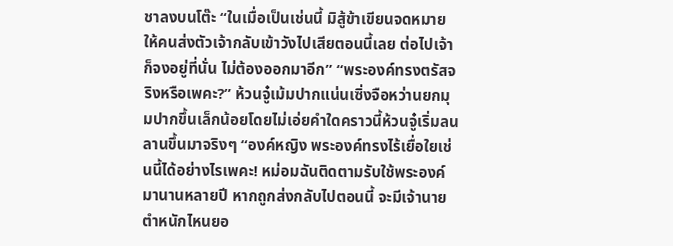ชาลงบนโต๊ะ “ในเมื่อเป็นเช่นนี้ มิสู้ข้าเขียนจดหมายให้คนส่งตัวเจ้ากลับเข้าวังไปเสียตอนนี้เลย ต่อไปเจ้าก็จงอยู่ที่นั่น ไม่ต้องออกมาอีก” “พระองค์ทรงตรัสจริงหรือเพคะ?” ห้วนจู๋เม้มปากแน่นเซิ่งจือหว่านยกมุมปากขึ้นเล็กน้อยโดยไม่เอ่ยคำใดคราวนี้ห้วนจู๋เริ่มลนลานขึ้นมาจริงๆ “องค์หญิง พระองค์ทรงไร้เยื่อใยเช่นนี้ได้อย่างไรเพคะ! หม่อมฉันติดตามรับใช้พระองค์มานานหลายปี หากถูกส่งกลับไปตอนนี้ จะมีเจ้านายตำหนักไหนยอ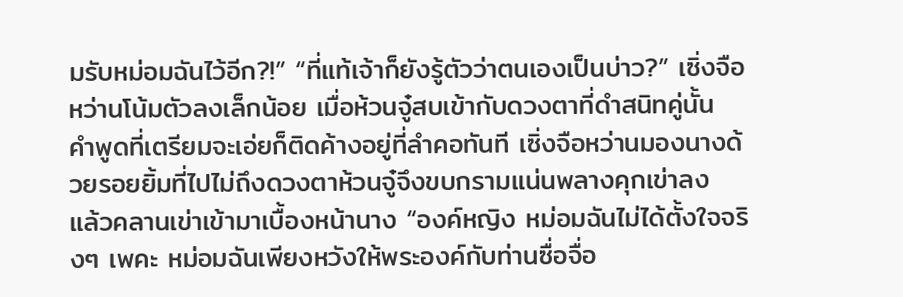มรับหม่อมฉันไว้อีก?!” “ที่แท้เจ้าก็ยังรู้ตัวว่าตนเองเป็นบ่าว?” เซิ่งจือหว่านโน้มตัวลงเล็กน้อย เมื่อห้วนจู๋สบเข้ากับดวงตาที่ดำสนิทคู่นั้น คำพูดที่เตรียมจะเอ่ยก็ติดค้างอยู่ที่ลำคอทันที เซิ่งจือหว่านมองนางด้วยรอยยิ้มที่ไปไม่ถึงดวงตาห้วนจู๋จึงขบกรามแน่นพลางคุกเข่าลง แล้วคลานเข่าเข้ามาเบื้องหน้านาง “องค์หญิง หม่อมฉันไม่ได้ตั้งใจจริงๆ เพคะ หม่อมฉันเพียงหวังให้พระองค์กับท่านซื่อจื่อ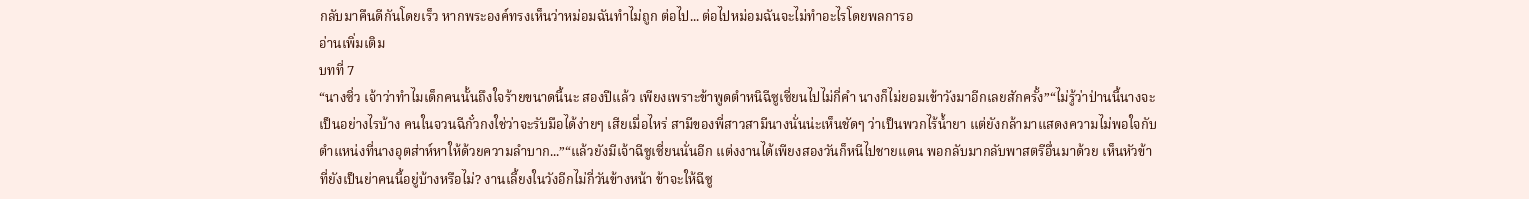กลับมาคืนดีกันโดยเร็ว หากพระองค์ทรงเห็นว่าหม่อมฉันทำไม่ถูก ต่อไป... ต่อไปหม่อมฉันจะไม่ทำอะไรโดยพลการอ
อ่านเพิ่มเติม
บทที่ 7
“นางซิ่ว เจ้าว่าทำไมเด็กคนนั้นถึงใจร้ายขนาดนี้นะ สองปีแล้ว เพียงเพราะข้าพูดตำหนิฉีซูเซี่ยนไปไม่กี่คำ นางก็ไม่ยอมเข้าวังมาอีกเลยสักครั้ง”“ไม่รู้ว่าป่านนี้นางจะเป็นอย่างไรบ้าง คนในจวนฉีกั๋วกงใช่ว่าจะรับมือได้ง่ายๆ เสียเมื่อไหร่ สามีของพี่สาวสามีนางนั่นน่ะเห็นชัดๆ ว่าเป็นพวกไร้น้ำยา แต่ยังกล้ามาแสดงความไม่พอใจกับตำแหน่งที่นางอุตส่าห์หาให้ด้วยความลำบาก...”“แล้วยังมีเจ้าฉีซูเซี่ยนนั่นอีก แต่งงานได้เพียงสองวันก็หนีไปชายแดน พอกลับมากลับพาสตรีอื่นมาด้วย เห็นหัวข้าที่ยังเป็นย่าคนนี้อยู่บ้างหรือไม่? งานเลี้ยงในวังอีกไม่กี่วันข้างหน้า ข้าจะให้ฉีซู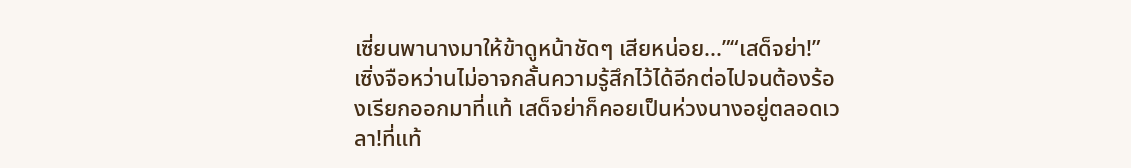เซี่ยนพานางมาให้ข้าดูหน้าชัดๆ เสียหน่อย...”“เสด็จย่า!” เซิ่งจือหว่านไม่อาจกลั้นความรู้สึกไว้ได้อีกต่อไปจนต้องร้องเรียกออกมาที่แท้ เสด็จย่าก็คอยเป็นห่วงนางอยู่ตลอดเวลา!ที่แท้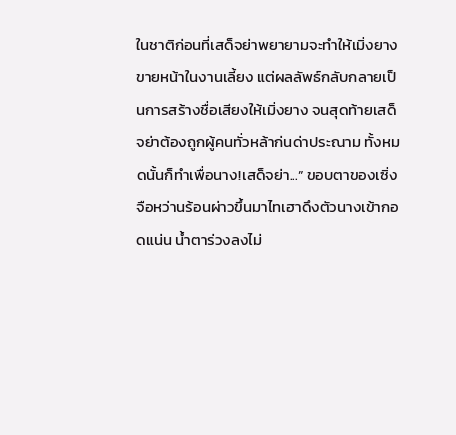ในชาติก่อนที่เสด็จย่าพยายามจะทำให้เมิ่งยางขายหน้าในงานเลี้ยง แต่ผลลัพธ์กลับกลายเป็นการสร้างชื่อเสียงให้เมิ่งยาง จนสุดท้ายเสด็จย่าต้องถูกผู้คนทั่วหล้าก่นด่าประณาม ทั้งหมดนั้นก็ทำเพื่อนาง!เสด็จย่า...” ขอบตาของเซิ่งจือหว่านร้อนผ่าวขึ้นมาไทเฮาดึงตัวนางเข้ากอดแน่น น้ำตาร่วงลงไม่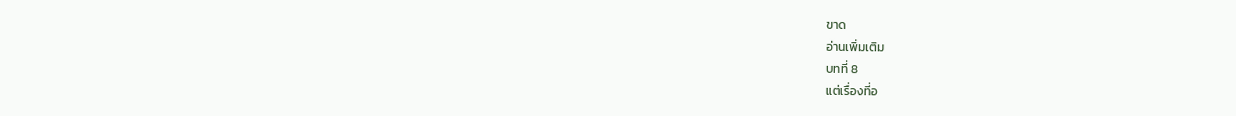ขาด
อ่านเพิ่มเติม
บทที่ 8
แต่เรื่องที่อ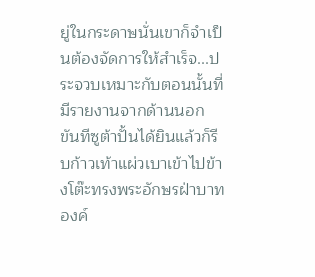ยู่ในกระดาษนั่นเขาก็จำเป็นต้องจัดการให้สำเร็จ...ประจวบเหมาะกับตอนนั้นที่มีรายงานจากด้านนอก ขันทีซูต้าปั้นได้ยินแล้วก็รีบก้าวเท้าแผ่วเบาเข้าไปข้างโต๊ะทรงพระอักษรฝ่าบาท องค์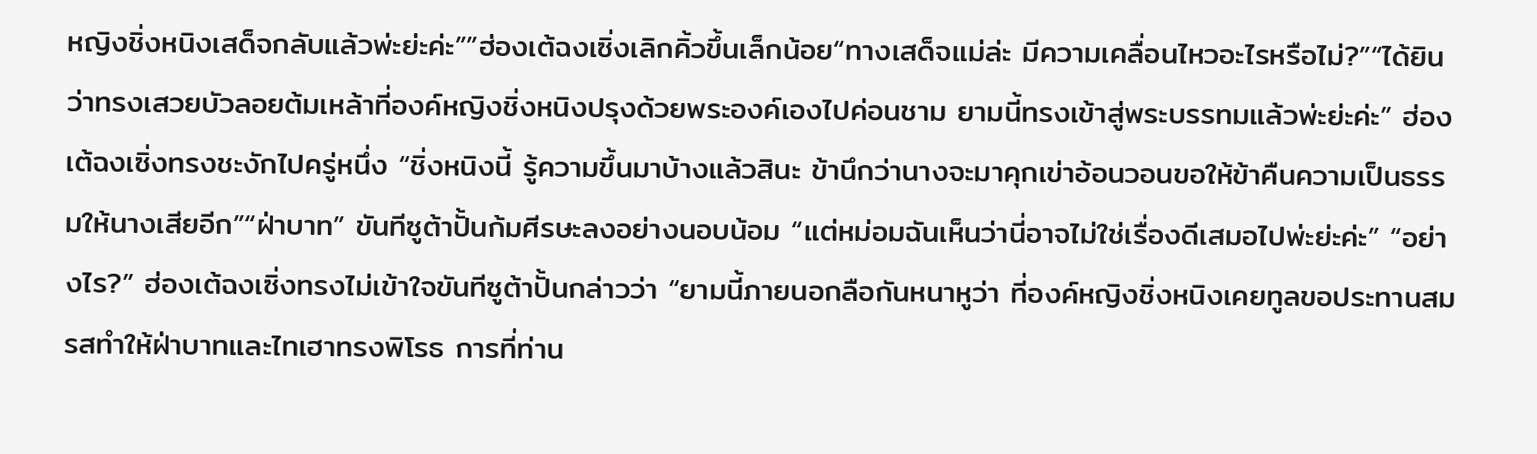หญิงชิ่งหนิงเสด็จกลับแล้วพ่ะย่ะค่ะ””ฮ่องเต้ฉงเซิ่งเลิกคิ้วขึ้นเล็กน้อย“ทางเสด็จแม่ล่ะ มีความเคลื่อนไหวอะไรหรือไม่?”“ได้ยินว่าทรงเสวยบัวลอยต้มเหล้าที่องค์หญิงชิ่งหนิงปรุงด้วยพระองค์เองไปค่อนชาม ยามนี้ทรงเข้าสู่พระบรรทมแล้วพ่ะย่ะค่ะ” ฮ่องเต้ฉงเซิ่งทรงชะงักไปครู่หนึ่ง “ชิ่งหนิงนี้ รู้ความขึ้นมาบ้างแล้วสินะ ข้านึกว่านางจะมาคุกเข่าอ้อนวอนขอให้ข้าคืนความเป็นธรรมให้นางเสียอีก”“ฝ่าบาท” ขันทีซูต้าปั้นก้มศีรษะลงอย่างนอบน้อม “แต่หม่อมฉันเห็นว่านี่อาจไม่ใช่เรื่องดีเสมอไปพ่ะย่ะค่ะ” “อย่างไร?” ฮ่องเต้ฉงเซิ่งทรงไม่เข้าใจขันทีซูต้าปั้นกล่าวว่า “ยามนี้ภายนอกลือกันหนาหูว่า ที่องค์หญิงชิ่งหนิงเคยทูลขอประทานสมรสทำให้ฝ่าบาทและไทเฮาทรงพิโรธ การที่ท่าน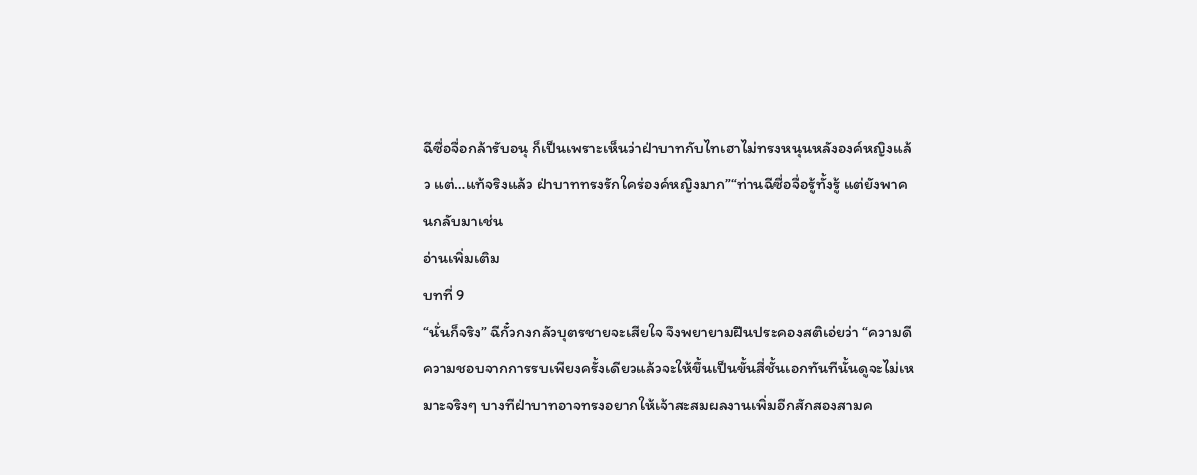ฉีซื่อจื่อกล้ารับอนุ ก็เป็นเพราะเห็นว่าฝ่าบาทกับไทเฮาไม่ทรงหนุนหลังองค์หญิงแล้ว แต่…แท้จริงแล้ว ฝ่าบาททรงรักใคร่องค์หญิงมาก”“ท่านฉีซื่อจื่อรู้ทั้งรู้ แต่ยังพาคนกลับมาเช่น
อ่านเพิ่มเติม
บทที่ 9
“นั่นก็จริง” ฉีกั๋วกงกลัวบุตรชายจะเสียใจ จึงพยายามฝืนประคองสติเอ่ยว่า “ความดีความชอบจากการรบเพียงครั้งเดียวแล้วจะให้ขึ้นเป็นขั้นสี่ชั้นเอกทันทีนั้นดูจะไม่เหมาะจริงๆ บางทีฝ่าบาทอาจทรงอยากให้เจ้าสะสมผลงานเพิ่มอีกสักสองสามค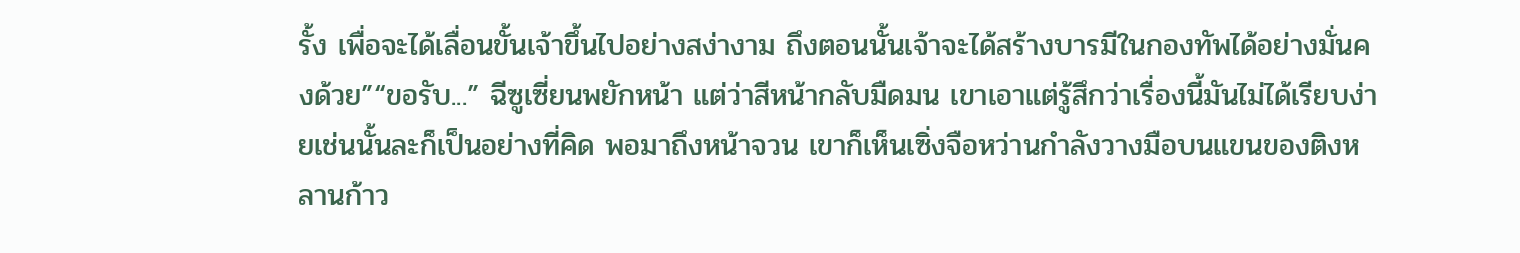รั้ง เพื่อจะได้เลื่อนขั้นเจ้าขึ้นไปอย่างสง่างาม ถึงตอนนั้นเจ้าจะได้สร้างบารมีในกองทัพได้อย่างมั่นคงด้วย”“ขอรับ...” ฉีซูเซี่ยนพยักหน้า แต่ว่าสีหน้ากลับมืดมน เขาเอาแต่รู้สึกว่าเรื่องนี้มันไม่ได้เรียบง่ายเช่นนั้นละก็เป็นอย่างที่คิด พอมาถึงหน้าจวน เขาก็เห็นเซิ่งจือหว่านกำลังวางมือบนแขนของติงหลานก้าว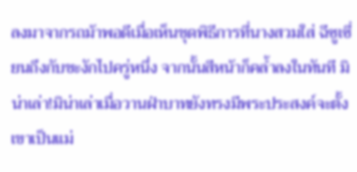ลงมาจากรถม้าพอดีเมื่อเห็นชุดพิธีการที่นางสวมใส่ ฉีซูเซี่ยนถึงกับชะงักไปครู่หนึ่ง จากนั้นสีหน้าก็คล้ำลงในทันที มิน่าเล่า!มิน่าเล่าเมื่อวานฝ่าบาทยังทรงมีพระประสงค์จะตั้งเขาเป็นแม่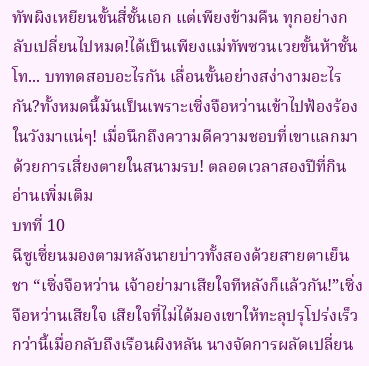ทัพผิงเหยียนขั้นสี่ชั้นเอก แต่เพียงข้ามคืน ทุกอย่างกลับเปลี่ยนไปหมด!ได้เป็นเพียงแม่ทัพซวนเวยขั้นห้าชั้นโท... บททดสอบอะไรกัน เลื่อนขั้นอย่างสง่างามอะไรกัน?ทั้งหมดนี้มันเป็นเพราะเซิ่งจือหว่านเข้าไปฟ้องร้องในวังมาแน่ๆ! เมื่อนึกถึงความดีความชอบที่เขาแลกมาด้วยการเสี่ยงตายในสนามรบ! ตลอดเวลาสองปีที่กิน
อ่านเพิ่มเติม
บทที่ 10
ฉีซูเซี่ยนมองตามหลังนายบ่าวทั้งสองด้วยสายตาเย็นชา “เซิ่งจือหว่าน เจ้าอย่ามาเสียใจทีหลังก็แล้วกัน!”เซิ่งจือหว่านเสียใจ เสียใจที่ไม่ได้มองเขาให้ทะลุปรุโปร่งเร็วกว่านี้เมื่อกลับถึงเรือนผิงหลัน นางจัดการผลัดเปลี่ยน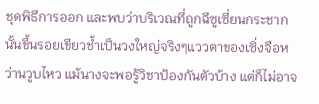ชุดพิธีการออก และพบว่าบริเวณที่ถูกฉีซูเซี่ยนกระชากนั้นขึ้นรอยเขียวช้ำเป็นวงใหญ่จริงๆแววตาของเซิ่งจือหว่านวูบไหว แม้นางจะพอรู้วิชาป้องกันตัวบ้าง แต่ก็ไม่อาจ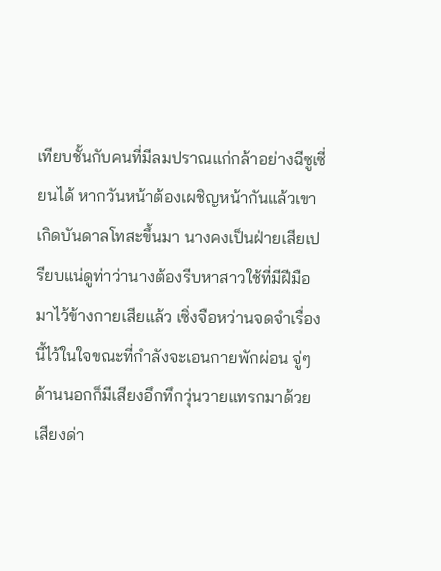เทียบชั้นกับคนที่มีลมปราณแก่กล้าอย่างฉีซูเซี่ยนได้ หากวันหน้าต้องเผชิญหน้ากันแล้วเขาเกิดบันดาลโทสะขึ้นมา นางคงเป็นฝ่ายเสียเปรียบแน่ดูท่าว่านางต้องรีบหาสาวใช้ที่มีฝีมือมาไว้ข้างกายเสียแล้ว เซิ่งจือหว่านจดจำเรื่องนี้ไว้ในใจขณะที่กำลังจะเอนกายพักผ่อน จู่ๆ ด้านนอกก็มีเสียงอึกทึกวุ่นวายแทรกมาด้วยเสียงด่า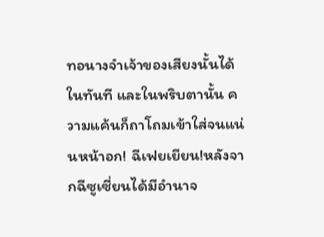ทอนางจำเจ้าของเสียงนั้นได้ในทันที และในพริบตานั้น ความแค้นก็ถาโถมเข้าใส่จนแน่นหน้าอก! ฉีเฟยเยียน!หลังจากฉีซูเซี่ยนได้มีอำนาจ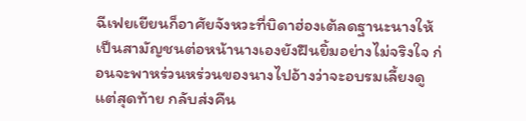ฉีเฟยเยียนก็อาศัยจังหวะที่บิดาฮ่องเต้ลดฐานะนางให้เป็นสามัญชนต่อหน้านางเองยังฝืนยิ้มอย่างไม่จริงใจ ก่อนจะพาหร่วนหร่วนของนางไปอ้างว่าจะอบรมเลี้ยงดูแต่สุดท้าย กลับส่งคืน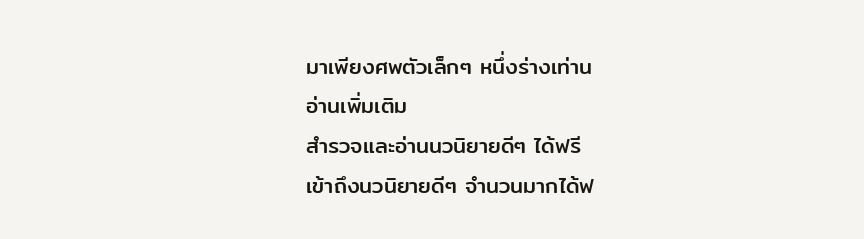มาเพียงศพตัวเล็กๆ หนึ่งร่างเท่าน
อ่านเพิ่มเติม
สำรวจและอ่านนวนิยายดีๆ ได้ฟรี
เข้าถึงนวนิยายดีๆ จำนวนมากได้ฟ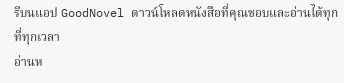รีบนแอป GoodNovel ดาวน์โหลดหนังสือที่คุณชอบและอ่านได้ทุกที่ทุกเวลา
อ่านห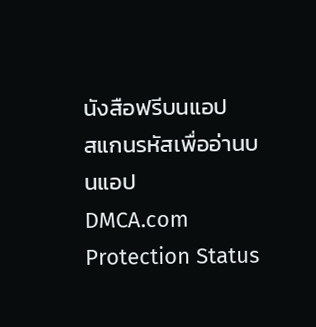นังสือฟรีบนแอป
สแกนรหัสเพื่ออ่านบนแอป
DMCA.com Protection Status